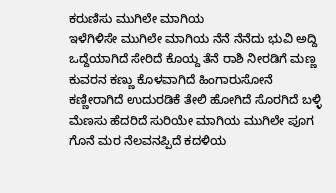ಕರುಣಿಸು ಮುಗಿಲೇ ಮಾಗಿಯ
ಇಳೆಗಿಳಿಸೇ ಮುಗಿಲೇ ಮಾಗಿಯ ನೆನೆ ನೆನೆದು ಭುವಿ ಅದ್ದಿ ಒದ್ದೆಯಾಗಿದೆ ಸೇರಿದೆ ಕೊಯ್ದ ತೆನೆ ರಾಶಿ ನೀರಡಿಗೆ ಮಣ್ಣ ಕುವರನ ಕಣ್ಣು ಕೊಳವಾಗಿದೆ ಹಿಂಗಾರುಸೋನೆ ಕಣ್ಣೀರಾಗಿದೆ ಉದುರಡಿಕೆ ತೇಲಿ ಹೋಗಿದೆ ಸೊರಗಿದೆ ಬಳ್ಳಿ ಮೆಣಸು ಹೆದರಿದೆ ಸುರಿಯೇ ಮಾಗಿಯ ಮುಗಿಲೇ ಪೂಗ ಗೊನೆ ಮರ ನೆಲವನಪ್ಪಿದೆ ಕದಳಿಯ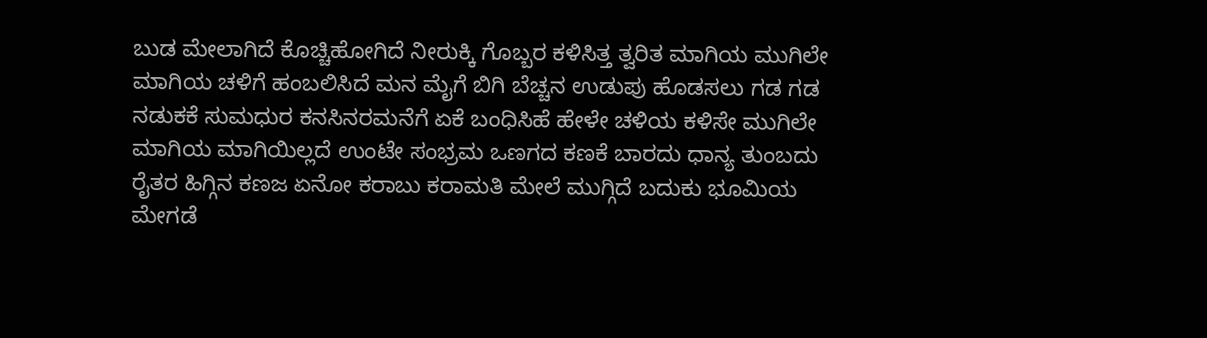ಬುಡ ಮೇಲಾಗಿದೆ ಕೊಚ್ಚಿಹೋಗಿದೆ ನೀರುಕ್ಕಿ ಗೊಬ್ಬರ ಕಳಿಸಿತ್ತ ತ್ವರಿತ ಮಾಗಿಯ ಮುಗಿಲೇ ಮಾಗಿಯ ಚಳಿಗೆ ಹಂಬಲಿಸಿದೆ ಮನ ಮೈಗೆ ಬಿಗಿ ಬೆಚ್ಚನ ಉಡುಪು ಹೊಡಸಲು ಗಡ ಗಡ ನಡುಕಕೆ ಸುಮಧುರ ಕನಸಿನರಮನೆಗೆ ಏಕೆ ಬಂಧಿಸಿಹೆ ಹೇಳೇ ಚಳಿಯ ಕಳಿಸೇ ಮುಗಿಲೇ ಮಾಗಿಯ ಮಾಗಿಯಿಲ್ಲದೆ ಉಂಟೇ ಸಂಭ್ರಮ ಒಣಗದ ಕಣಕೆ ಬಾರದು ಧಾನ್ಯ ತುಂಬದು ರೈತರ ಹಿಗ್ಗಿನ ಕಣಜ ಏನೋ ಕರಾಬು ಕರಾಮತಿ ಮೇಲೆ ಮುಗ್ಗಿದೆ ಬದುಕು ಭೂಮಿಯ ಮೇಗಡೆ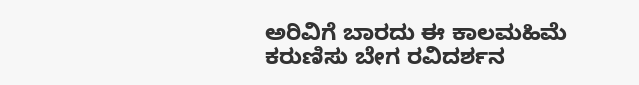ಅರಿವಿಗೆ ಬಾರದು ಈ ಕಾಲಮಹಿಮೆ ಕರುಣಿಸು ಬೇಗ ರವಿದರ್ಶನ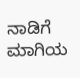ನಾಡಿಗೆ ಮಾಗಿಯ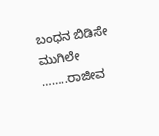ಬಂಧನ ಬಿಡಿಸೇ ಮುಗಿಲೇ ……..ರಾಜೀವ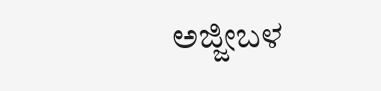ಅಜ್ಜೀಬಳ